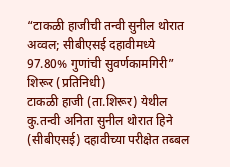“टाकळी हाजीची तन्वी सुनील थोरात अव्वल; सीबीएसई दहावीमध्ये 97.80% गुणांची सुवर्णकामगिरी”
शिरूर (प्रतिनिधी)
टाकळी हाजी (ता.शिरूर) येथील कु.तन्वी अनिता सुनील थोरात हिने (सीबीएसई) दहावीच्या परीक्षेत तब्बल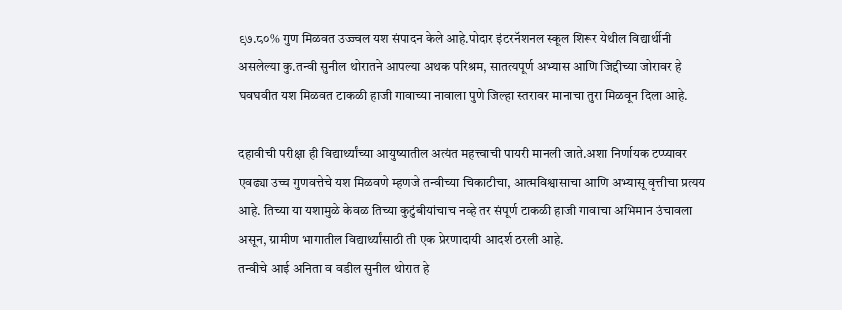९७.८०% गुण मिळवत उज्ज्वल यश संपादन केले आहे.पोदार इंटरनॅशनल स्कूल शिरूर येथील विद्यार्थीनी असलेल्या कु.तन्वी सुनील थोरातने आपल्या अथक परिश्रम, सातत्यपूर्ण अभ्यास आणि जिद्दीच्या जोरावर हे घवघवीत यश मिळवत टाकळी हाजी गावाच्या नावाला पुणे जिल्हा स्तरावर मानाचा तुरा मिळवून दिला आहे.

दहावीची परीक्षा ही विद्यार्थ्यांच्या आयुष्यातील अत्यंत महत्त्वाची पायरी मानली जाते.अशा निर्णायक टप्प्यावर एवढ्या उच्च गुणवत्तेचे यश मिळवणे म्हणजे तन्वीच्या चिकाटीचा, आत्मविश्वासाचा आणि अभ्यासू वृत्तीचा प्रत्यय आहे. तिच्या या यशामुळे केवळ तिच्या कुटुंबीयांचाच नव्हे तर संपूर्ण टाकळी हाजी गावाचा अभिमान उंचावला असून, ग्रामीण भागातील विद्यार्थ्यांसाठी ती एक प्रेरणादायी आदर्श ठरली आहे.
तन्वीचे आई अनिता व वडील सुनील थोरात हे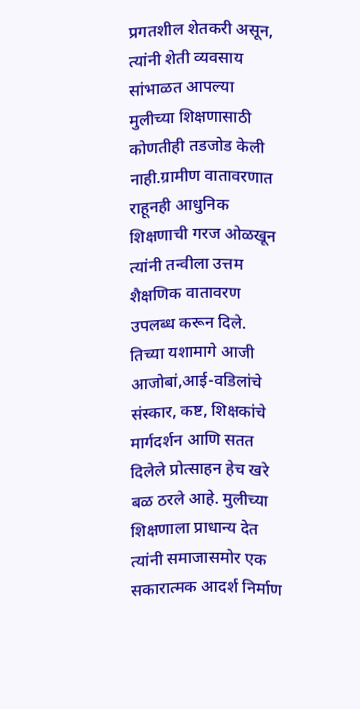प्रगतशील शेतकरी असून, त्यांनी शेती व्यवसाय सांभाळत आपल्या मुलीच्या शिक्षणासाठी कोणतीही तडजोड केली नाही.ग्रामीण वातावरणात राहूनही आधुनिक शिक्षणाची गरज ओळखून त्यांनी तन्वीला उत्तम शैक्षणिक वातावरण उपलब्ध करून दिले. तिच्या यशामागे आजी आजोबां,आई-वडिलांचे संस्कार, कष्ट, शिक्षकांचे मार्गदर्शन आणि सतत दिलेले प्रोत्साहन हेच खरे बळ ठरले आहे. मुलीच्या शिक्षणाला प्राधान्य देत त्यांनी समाजासमोर एक सकारात्मक आदर्श निर्माण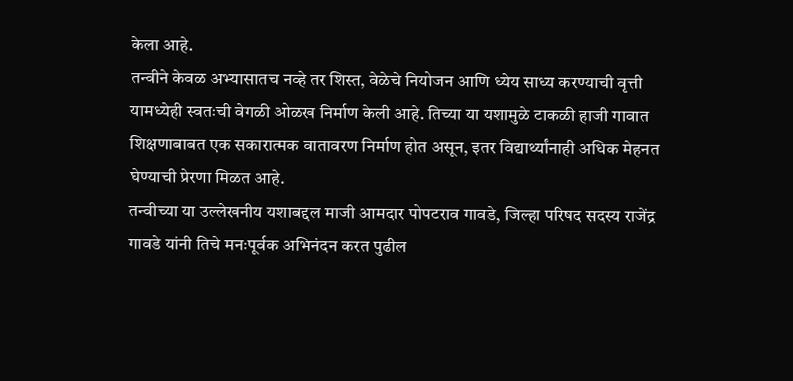केला आहे.
तन्वीने केवळ अभ्यासातच नव्हे तर शिस्त, वेळेचे नियोजन आणि ध्येय साध्य करण्याची वृत्ती यामध्येही स्वतःची वेगळी ओळख निर्माण केली आहे. तिच्या या यशामुळे टाकळी हाजी गावात शिक्षणाबाबत एक सकारात्मक वातावरण निर्माण होत असून, इतर विद्यार्थ्यांनाही अधिक मेहनत घेण्याची प्रेरणा मिळत आहे.
तन्वीच्या या उल्लेखनीय यशाबद्दल माजी आमदार पोपटराव गावडे, जिल्हा परिषद सदस्य राजेंद्र गावडे यांनी तिचे मनःपूर्वक अभिनंदन करत पुढील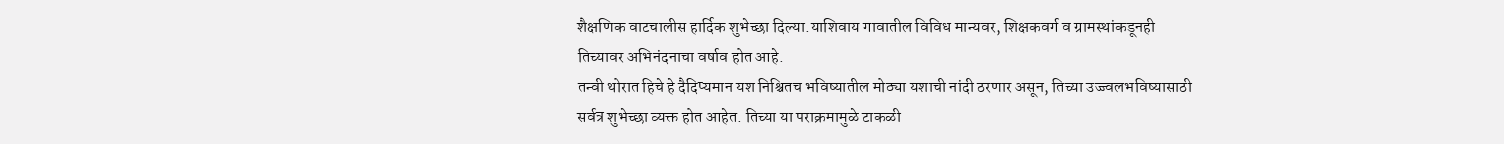शैक्षणिक वाटचालीस हार्दिक शुभेच्छा दिल्या.याशिवाय गावातील विविध मान्यवर, शिक्षकवर्ग व ग्रामस्थांकडूनही तिच्यावर अभिनंदनाचा वर्षाव होत आहे.
तन्वी थोरात हिचे हे दैदिप्यमान यश निश्चितच भविष्यातील मोठ्या यशाची नांदी ठरणार असून, तिच्या उज्ज्वलभविष्यासाठी सर्वत्र शुभेच्छा व्यक्त होत आहेत. तिच्या या पराक्रमामुळे टाकळी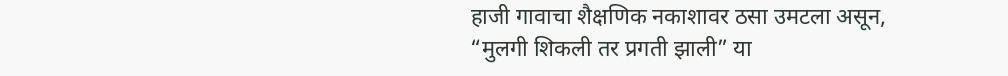हाजी गावाचा शैक्षणिक नकाशावर ठसा उमटला असून, “मुलगी शिकली तर प्रगती झाली” या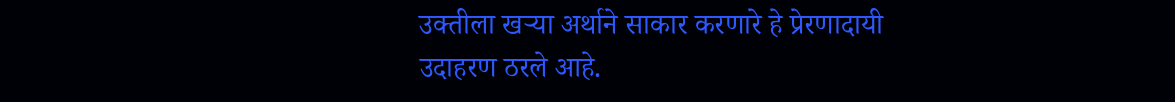उक्तीला खऱ्या अर्थाने साकार करणारे हे प्रेरणादायी उदाहरण ठरले आहे.